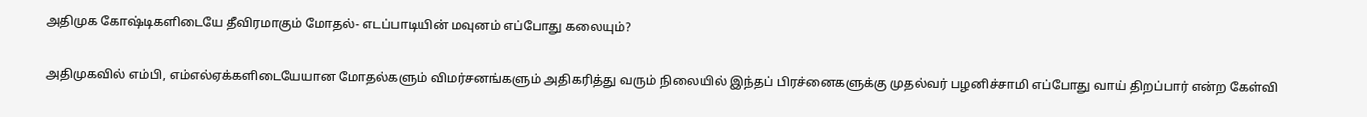அதிமுக கோஷ்டிகளிடையே தீவிரமாகும் மோதல்- எடப்பாடியின் மவுனம் எப்போது கலையும்?

அதிமுகவில் எம்பி, எம்எல்ஏக்களிடையேயான மோதல்களும் விமர்சனங்களும் அதிகரித்து வரும் நிலையில் இந்தப் பிரச்னைகளுக்கு முதல்வர் பழனிச்சாமி எப்போது வாய் திறப்பார் என்ற கேள்வி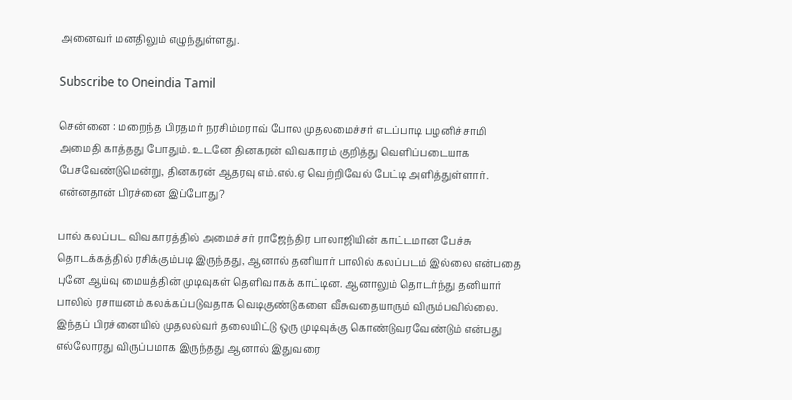அனைவர் மனதிலும் எழுந்துள்ளது.

Subscribe to Oneindia Tamil

சென்னை : மறைந்த பிரதமர் நரசிம்மராவ் போல முதலமைச்சர் எடப்பாடி பழனிச்சாமி அமைதி காத்தது போதும். உடனே தினகரன் விவகாரம் குறித்து வெளிப்படையாக பேசவேண்டுமென்று, தினகரன் ஆதரவு எம்.எல்.ஏ வெற்றிவேல் பேட்டி அளித்துள்ளார். என்னதான் பிரச்னை இப்போது?

பால் கலப்பட விவகாரத்தில் அமைச்சர் ராஜேந்திர பாலாஜியின் காட்டமான பேச்சு தொடக்கத்தில் ரசிக்கும்படி இருந்தது, ஆனால் தனியார் பாலில் கலப்படம் இல்லை என்பதை புனே ஆய்வு மையத்தின் முடிவுகள் தெளிவாகக் காட்டின. ஆனாலும் தொடர்ந்து தனியார் பாலில் ரசாயனம் கலக்கப்படுவதாக வெடிகுண்டுகளை வீசுவதையாரும் விரும்பவில்லை. இந்தப் பிரச்னையில் முதலல்வர் தலையிட்டு ஒரு முடிவுக்கு கொண்டுவரவேண்டும் என்பது எல்லோரது விருப்பமாக இருந்தது ஆனால் இதுவரை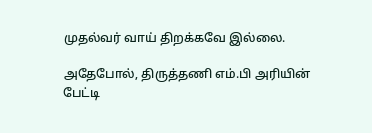முதல்வர் வாய் திறக்கவே இல்லை.

அதேபோல், திருத்தணி எம்.பி அரியின் பேட்டி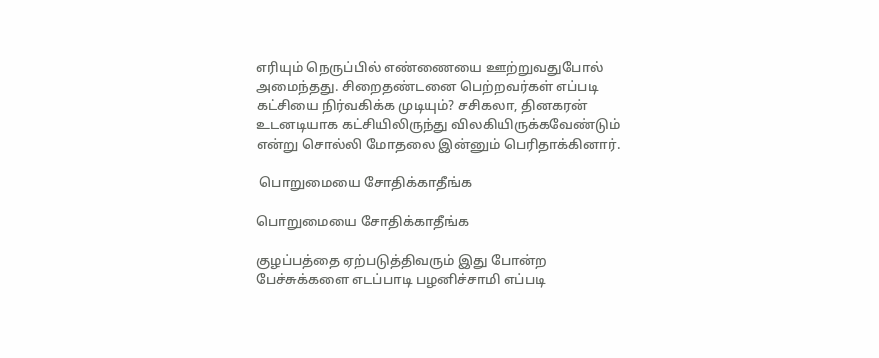எரியும் நெருப்பில் எண்ணையை ஊற்றுவதுபோல் அமைந்தது. சிறைதண்டனை பெற்றவர்கள் எப்படி கட்சியை நிர்வகிக்க முடியும்? சசிகலா, தினகரன் உடனடியாக கட்சியிலிருந்து விலகியிருக்கவேண்டும் என்று சொல்லி மோதலை இன்னும் பெரிதாக்கினார்.

 பொறுமையை சோதிக்காதீங்க

பொறுமையை சோதிக்காதீங்க

குழப்பத்தை ஏற்படுத்திவரும் இது போன்ற பேச்சுக்களை எடப்பாடி பழனிச்சாமி எப்படி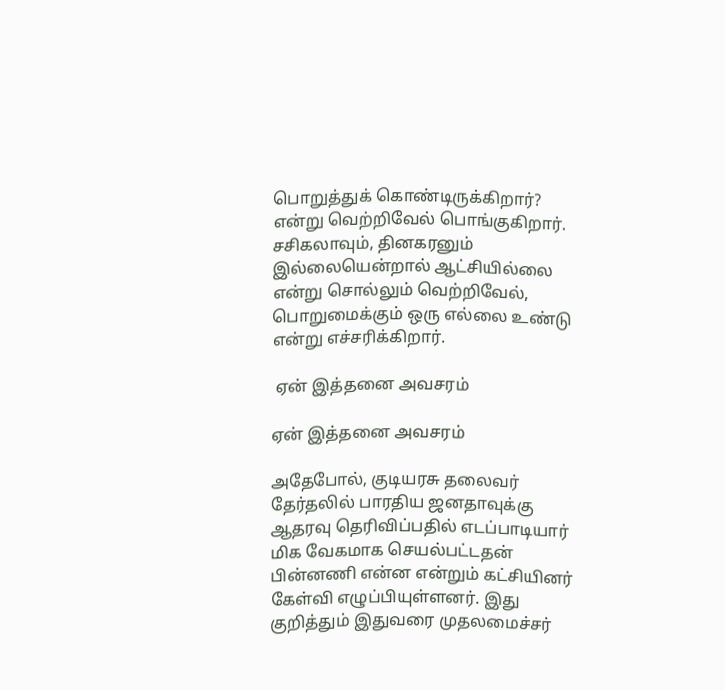பொறுத்துக் கொண்டிருக்கிறார்? என்று வெற்றிவேல் பொங்குகிறார். சசிகலாவும், தினகரனும் இல்லையென்றால் ஆட்சியில்லை என்று சொல்லும் வெற்றிவேல், பொறுமைக்கும் ஒரு எல்லை உண்டு என்று எச்சரிக்கிறார்.

 ஏன் இத்தனை அவசரம்

ஏன் இத்தனை அவசரம்

அதேபோல், குடியரசு தலைவர் தேர்தலில் பாரதிய ஜனதாவுக்கு ஆதரவு தெரிவிப்பதில் எடப்பாடியார் மிக வேகமாக செயல்பட்டதன் பின்னணி என்ன என்றும் கட்சியினர் கேள்வி எழுப்பியுள்ளனர். இது குறித்தும் இதுவரை முதலமைச்சர்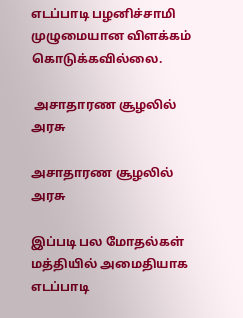எடப்பாடி பழனிச்சாமி முழுமையான விளக்கம் கொடுக்கவில்லை.

 அசாதாரண சூழலில் அரசு

அசாதாரண சூழலில் அரசு

இப்படி பல மோதல்கள் மத்தியில் அமைதியாக எடப்பாடி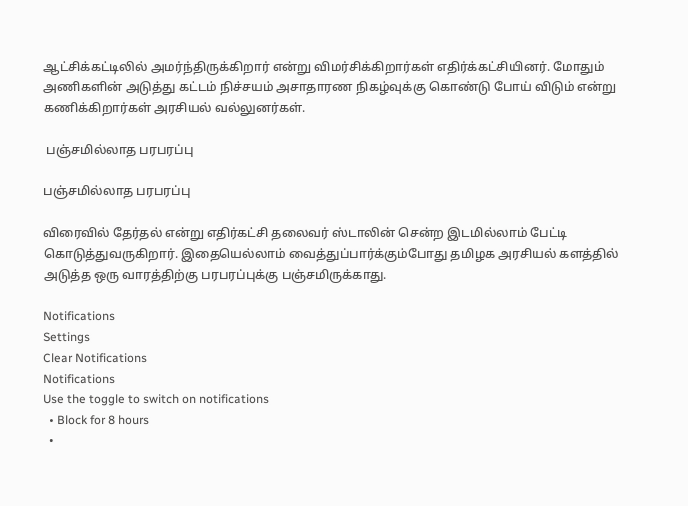ஆட்சிக்கட்டிலில் அமர்ந்திருக்கிறார் என்று விமர்சிக்கிறார்கள் எதிர்க்கட்சியினர். மோதும் அணிகளின் அடுத்து கட்டம் நிச்சயம் அசாதாரண நிகழ்வுக்கு கொண்டு போய் விடும் என்று கணிக்கிறார்கள் அரசியல் வல்லுனர்கள்.

 பஞ்சமில்லாத பரபரப்பு

பஞ்சமில்லாத பரபரப்பு

விரைவில் தேர்தல் என்று எதிர்கட்சி தலைவர் ஸ்டாலின் சென்ற இடமில்லாம் பேட்டி கொடுத்துவருகிறார். இதையெல்லாம் வைத்துப்பார்க்கும்போது தமிழக அரசியல் களத்தில் அடுத்த ஒரு வாரத்திற்கு பரபரப்புக்கு பஞ்சமிருக்காது.

Notifications
Settings
Clear Notifications
Notifications
Use the toggle to switch on notifications
  • Block for 8 hours
  •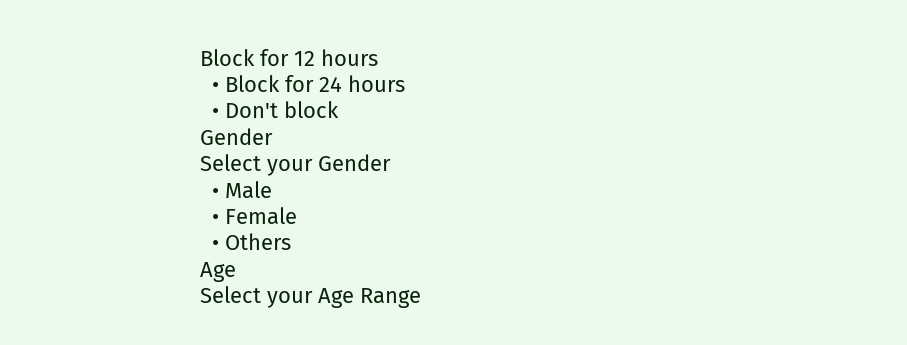Block for 12 hours
  • Block for 24 hours
  • Don't block
Gender
Select your Gender
  • Male
  • Female
  • Others
Age
Select your Age Range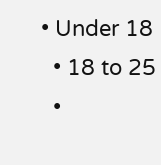• Under 18
  • 18 to 25
  •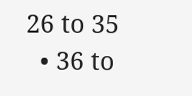26 to 35
  • 36 to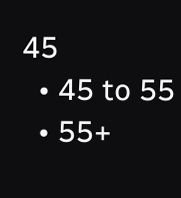45
  • 45 to 55
  • 55+